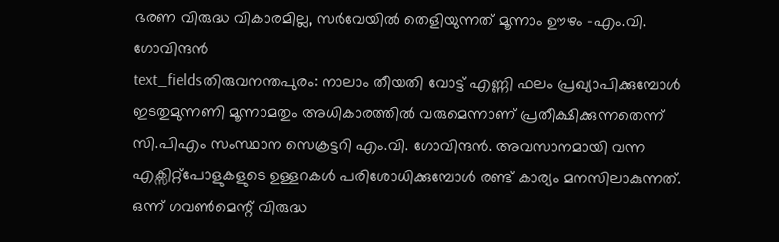ഭരണ വിരുദ്ധ വികാരമില്ല, സർവേയിൽ തെളിയുന്നത് മൂന്നാം ഊഴം -എം.വി. ഗോവിന്ദൻ
text_fieldsതിരുവനന്തപുരം: നാലാം തീയതി വോട്ട് എണ്ണി ഫലം പ്രഖ്യാപിക്കുമ്പോൾ ഇടതുമുന്നണി മൂന്നാമതും അധികാരത്തിൽ വരുമെന്നാണ് പ്രതീക്ഷിക്കുന്നതെന്ന് സി.പിഎം സംസ്ഥാന സെക്രട്ടറി എം.വി. ഗോവിന്ദൻ. അവസാനമായി വന്ന എക്സിറ്റ്പോളുകളുടെ ഉള്ളറകൾ പരിശോധിക്കുമ്പോൾ രണ്ട് കാര്യം മനസിലാകുന്നത്. ഒന്ന് ഗവൺമെന്റ് വിരുദ്ധ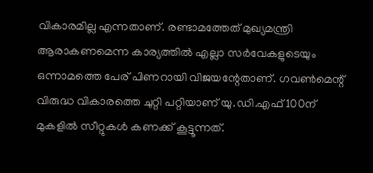വികാരമില്ല എന്നതാണ്. രണ്ടാമത്തേത് മുഖ്യമന്ത്രി ആരാകണമെന്ന കാര്യത്തിൽ എല്ലാ സർവേകളുടെയും ഒന്നാമത്തെ പേര് പിണറായി വിജയന്റേതാണ്. ഗവൺമെന്റ് വിരുദ്ധ വികാരത്തെ ചുറ്റി പറ്റിയാണ് യു.ഡി.എഫ് 100ന് മുകളിൽ സീറ്റുകൾ കണക്ക് കൂട്ടൂന്നത്.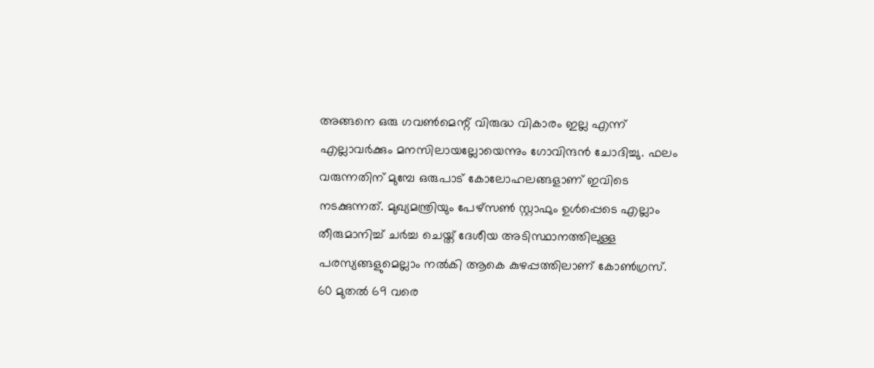അങ്ങനെ ഒരു ഗവൺമെന്റ് വിരുദ്ധ വികാരം ഇല്ല എന്ന് എല്ലാവർക്കും മനസിലായല്ലോയെന്നും ഗോവിന്ദൻ ചോദിച്ചു. ഫലം വരുന്നതിന് മുമ്പേ ഒരുപാട് കോലോഹലങ്ങളാണ് ഇവിടെ നടക്കുന്നത്. മുഖ്യമന്ത്രിയും പേഴ്സൺ സ്റ്റാഫും ഉൾപ്പെടെ എല്ലാം തീരുമാനിച്ച് ചർച്ച ചെയ്ത് ദേശീയ അടിസ്ഥാനത്തിലുള്ള പരസ്യങ്ങളുമെല്ലാം നൽകി ആകെ കുഴപ്പത്തിലാണ് കോൺഗ്രസ്.
60 മുതൽ 69 വരെ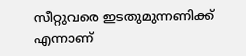സീറ്റുവരെ ഇടതുമുന്നണിക്ക് എന്നാണ്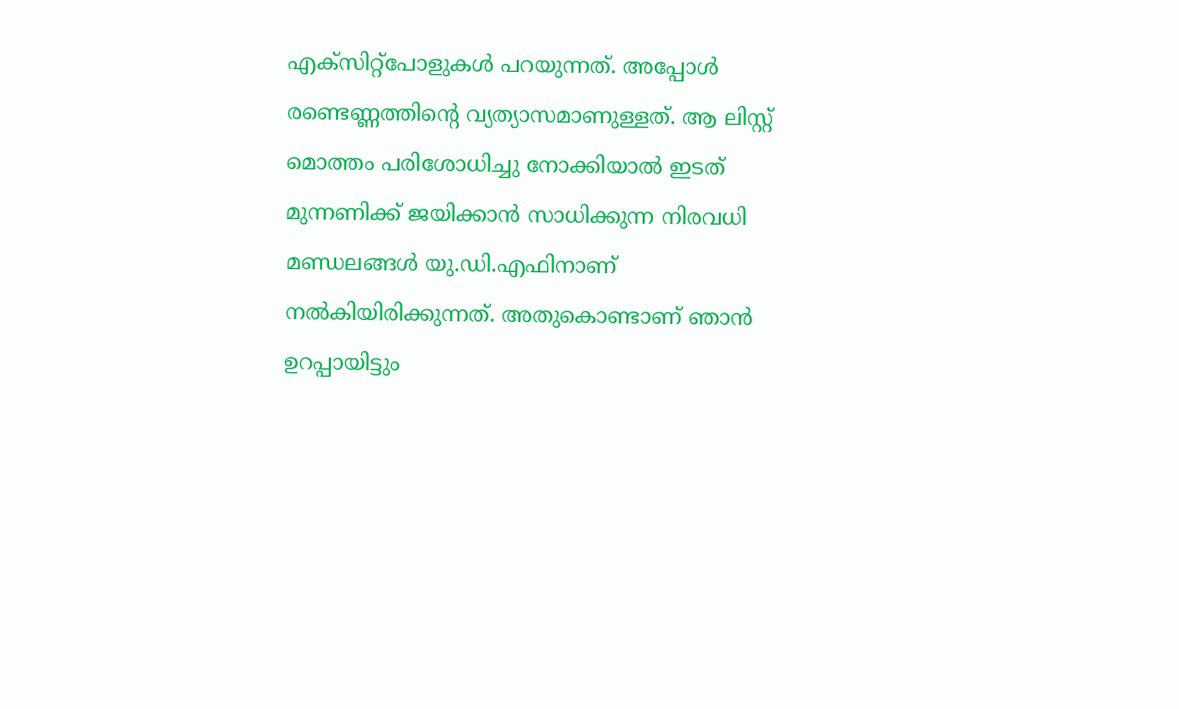എക്സിറ്റ്പോളുകൾ പറയുന്നത്. അപ്പോൾ രണ്ടെണ്ണത്തിന്റെ വ്യത്യാസമാണുള്ളത്. ആ ലിസ്റ്റ് മൊത്തം പരിശോധിച്ചു നോക്കിയാൽ ഇടത് മുന്നണിക്ക് ജയിക്കാൻ സാധിക്കുന്ന നിരവധി മണ്ഡലങ്ങൾ യു.ഡി.എഫിനാണ് നൽകിയിരിക്കുന്നത്. അതുകൊണ്ടാണ് ഞാൻ ഉറപ്പായിട്ടും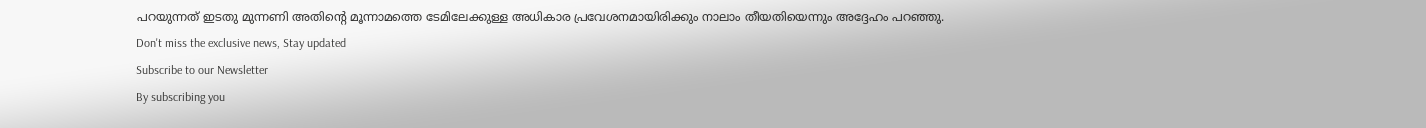പറയുന്നത് ഇടതു മുന്നണി അതിന്റെ മൂന്നാമത്തെ ടേമിലേക്കുള്ള അധികാര പ്രവേശനമായിരിക്കും നാലാം തീയതിയെന്നും അദ്ദേഹം പറഞ്ഞു.
Don't miss the exclusive news, Stay updated
Subscribe to our Newsletter
By subscribing you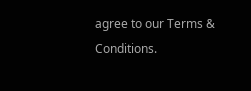agree to our Terms & Conditions.